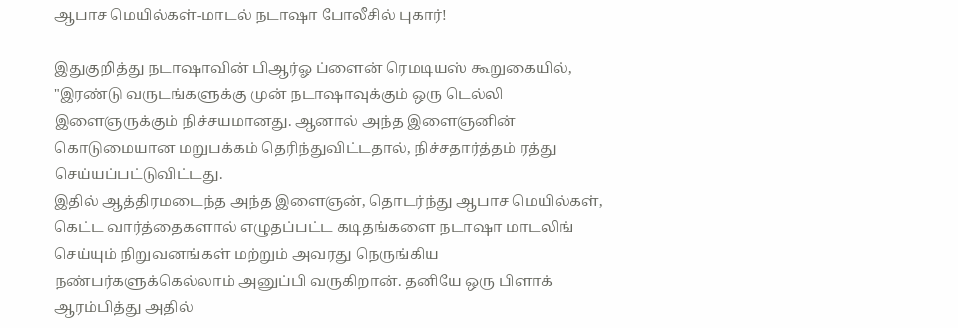ஆபாச மெயில்கள்-மாடல் நடாஷா போலீசில் புகார்!

இதுகுறித்து நடாஷாவின் பிஆர்ஓ ப்ளைன் ரெமடியஸ் கூறுகையில், "இரண்டு வருடங்களுக்கு முன் நடாஷாவுக்கும் ஒரு டெல்லி இளைஞருக்கும் நிச்சயமானது. ஆனால் அந்த இளைஞனின் கொடுமையான மறுபக்கம் தெரிந்துவிட்டதால், நிச்சதார்த்தம் ரத்து செய்யப்பட்டுவிட்டது.
இதில் ஆத்திரமடைந்த அந்த இளைஞன், தொடர்ந்து ஆபாச மெயில்கள், கெட்ட வார்த்தைகளால் எழுதப்பட்ட கடிதங்களை நடாஷா மாடலிங் செய்யும் நிறுவனங்கள் மற்றும் அவரது நெருங்கிய நண்பர்களுக்கெல்லாம் அனுப்பி வருகிறான். தனியே ஒரு பிளாக் ஆரம்பித்து அதில்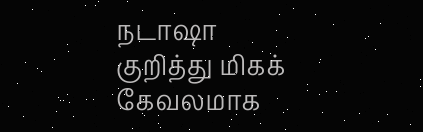நடாஷா குறித்து மிகக் கேவலமாக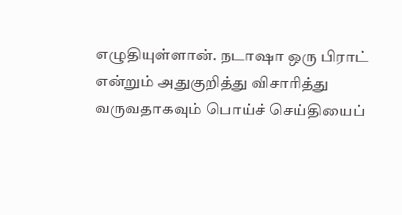எழுதியுள்ளான். நடாஷா ஒரு பிராட் என்றும் அதுகுறித்து விசாரித்து வருவதாகவும் பொய்ச் செய்தியைப்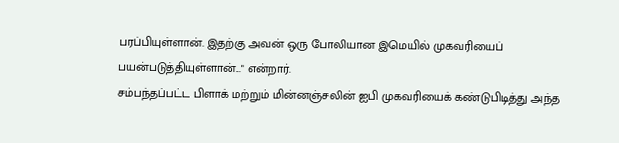பரப்பியுள்ளான். இதற்கு அவன் ஒரு போலியான இமெயில் முகவரியைப் பயன்படுத்தியுள்ளான்..." என்றார்.
சம்பந்தப்பட்ட பிளாக் மற்றும் மின்னஞ்சலின் ஐபி முகவரியைக் கண்டுபிடித்து அந்த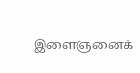இளைஞனைக்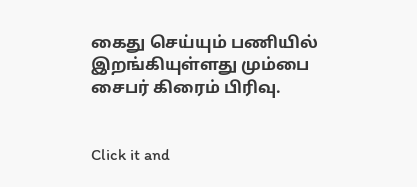கைது செய்யும் பணியில் இறங்கியுள்ளது மும்பை சைபர் கிரைம் பிரிவு.


Click it and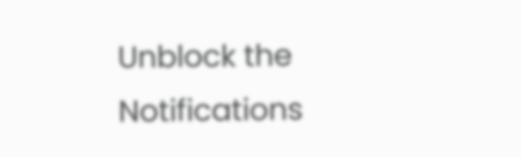Unblock the Notifications